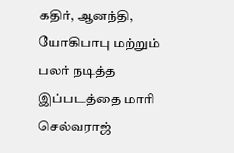கதிர், ஆனந்தி, யோகிபாபு மற்றும் பலர் நடித்த இப்படத்தை மாரி செல்வராஜ்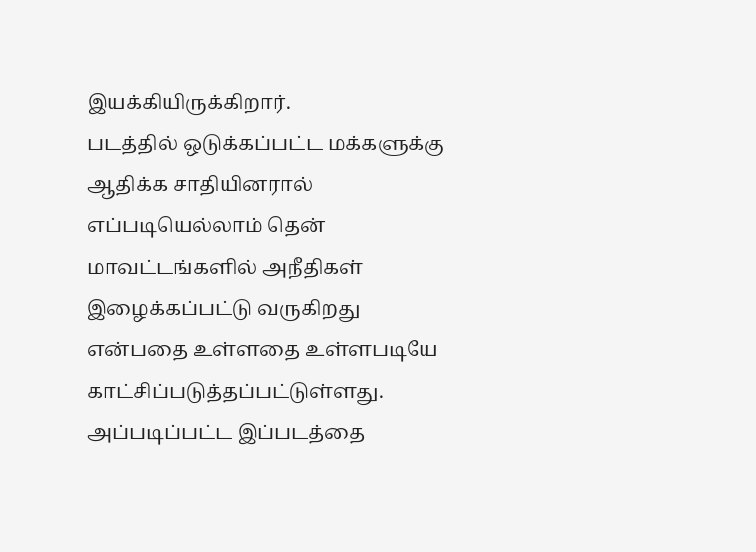இயக்கியிருக்கிறார்.
படத்தில் ஒடுக்கப்பட்ட மக்களுக்கு ஆதிக்க சாதியினரால் எப்படியெல்லாம் தென் மாவட்டங்களில் அநீதிகள் இழைக்கப்பட்டு வருகிறது என்பதை உள்ளதை உள்ளபடியே காட்சிப்படுத்தப்பட்டுள்ளது. அப்படிப்பட்ட இப்படத்தை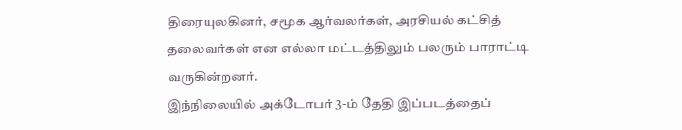திரையுலகினர், சமூக ஆர்வலர்கள், அரசியல் கட்சித் தலைவர்கள் என எல்லா மட்டத்திலும் பலரும் பாராட்டி வருகின்றனர்.
இந்நிலையில் அக்டோபர் 3-ம் தேதி இப்படத்தைப்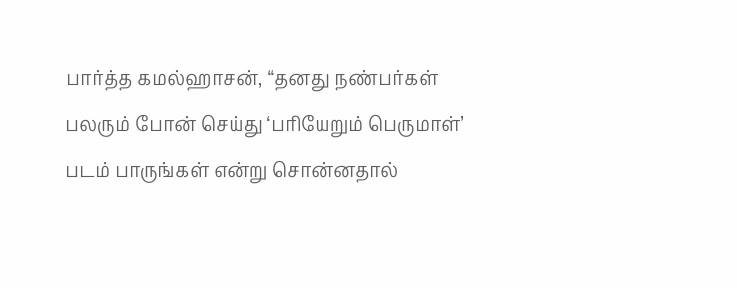பார்த்த கமல்ஹாசன், “தனது நண்பர்கள் பலரும் போன் செய்து ‘பரியேறும் பெருமாள்’ படம் பாருங்கள் என்று சொன்னதால்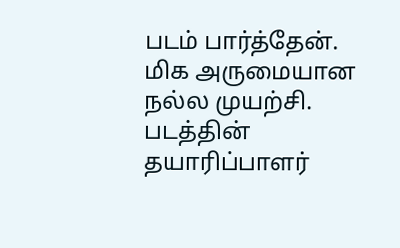படம் பார்த்தேன். மிக அருமையான நல்ல முயற்சி.
படத்தின் தயாரிப்பாளர்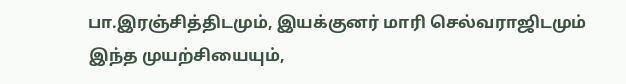பா.இரஞ்சித்திடமும், இயக்குனர் மாரி செல்வராஜிடமும் இந்த முயற்சியையும்,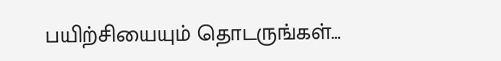பயிற்சியையும் தொடருங்கள்…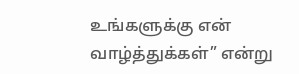உங்களுக்கு என் வாழ்த்துக்கள்” என்று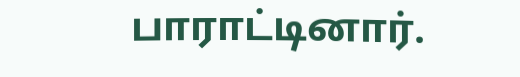பாராட்டினார்.